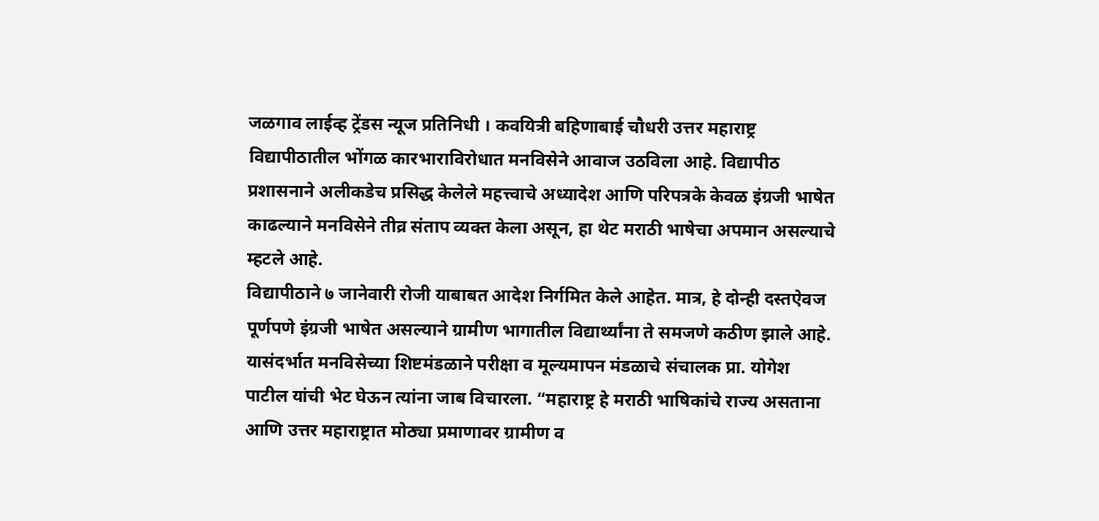जळगाव लाईव्ह ट्रेंडस न्यूज प्रतिनिधी । कवयित्री बहिणाबाई चौधरी उत्तर महाराष्ट्र विद्यापीठातील भोंगळ कारभाराविरोधात मनविसेने आवाज उठविला आहे. विद्यापीठ प्रशासनाने अलीकडेच प्रसिद्ध केलेले महत्त्वाचे अध्यादेश आणि परिपत्रके केवळ इंग्रजी भाषेत काढल्याने मनविसेने तीव्र संताप व्यक्त केला असून, हा थेट मराठी भाषेचा अपमान असल्याचे म्हटले आहे.
विद्यापीठाने ७ जानेवारी रोजी याबाबत आदेश निर्गमित केले आहेत. मात्र, हे दोन्ही दस्तऐवज पूर्णपणे इंग्रजी भाषेत असल्याने ग्रामीण भागातील विद्यार्थ्यांना ते समजणे कठीण झाले आहे. यासंदर्भात मनविसेच्या शिष्टमंडळाने परीक्षा व मूल्यमापन मंडळाचे संचालक प्रा. योगेश पाटील यांची भेट घेऊन त्यांना जाब विचारला. “महाराष्ट्र हे मराठी भाषिकांचे राज्य असताना आणि उत्तर महाराष्ट्रात मोठ्या प्रमाणावर ग्रामीण व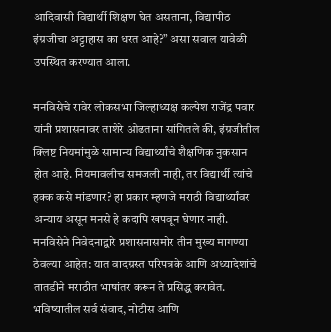आदिवासी विद्यार्थी शिक्षण घेत असताना, विद्यापीठ इंग्रजीचा अट्टाहास का धरत आहे?” असा सवाल यावेळी उपस्थित करण्यात आला.

मनविसेचे रावेर लोकसभा जिल्हाध्यक्ष कल्पेश राजेंद्र पवार यांनी प्रशासनावर ताशेरे ओढताना सांगितले की, इंग्रजीतील क्लिष्ट नियमांमुळे सामान्य विद्यार्थ्यांचे शैक्षणिक नुकसान होत आहे. नियमावलीच समजली नाही, तर विद्यार्थी त्यांचे हक्क कसे मांडणार? हा प्रकार म्हणजे मराठी विद्यार्थ्यांवर अन्याय असून मनसे हे कदापि खपवून घेणार नाही.
मनविसेने निवेदनाद्वारे प्रशासनासमोर तीन मुख्य मागण्या ठेवल्या आहेत: यात वादग्रस्त परिपत्रके आणि अध्यादेशांचे तातडीने मराठीत भाषांतर करून ते प्रसिद्ध करावेत. भविष्यातील सर्व संवाद, नोटीस आणि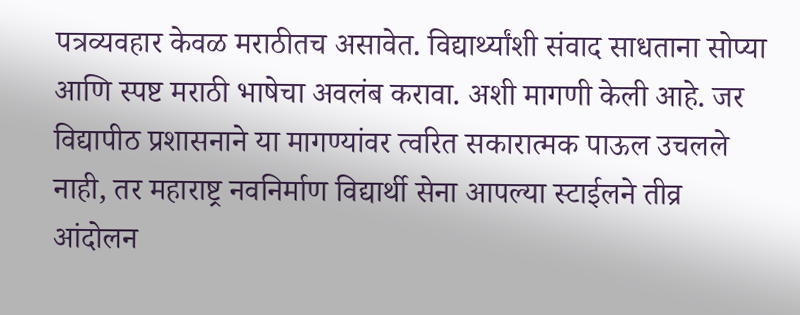पत्रव्यवहार केवळ मराठीतच असावेत. विद्यार्थ्यांशी संवाद साधताना सोप्या आणि स्पष्ट मराठी भाषेचा अवलंब करावा. अशी मागणी केली आहे. जर विद्यापीठ प्रशासनाने या मागण्यांवर त्वरित सकारात्मक पाऊल उचलले नाही, तर महाराष्ट्र नवनिर्माण विद्यार्थी सेना आपल्या स्टाईलने तीव्र आंदोलन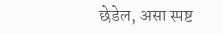छेडेल, असा स्पष्ट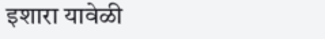इशारा यावेळी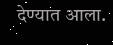देण्यात आला.